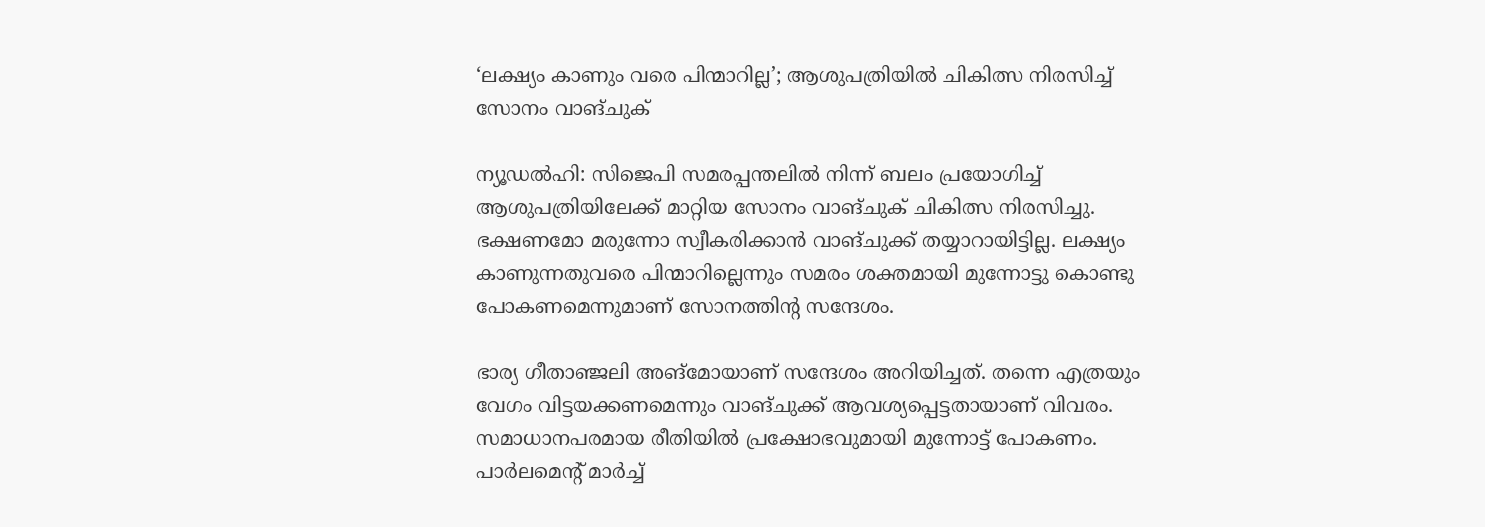‘ലക്ഷ്യം കാണും വരെ പിന്മാറില്ല’; ആശുപത്രിയില്‍ ചികിത്സ നിരസിച്ച് സോനം വാങ്ചുക്

ന്യൂഡല്‍ഹി: സിജെപി സമരപ്പന്തലില്‍ നിന്ന് ബലം പ്രയോഗിച്ച് ആശുപത്രിയിലേക്ക് മാറ്റിയ സോനം വാങ്ചുക് ചികിത്സ നിരസിച്ചു. ഭക്ഷണമോ മരുന്നോ സ്വീകരിക്കാന്‍ വാങ്ചുക്ക് തയ്യാറായിട്ടില്ല. ലക്ഷ്യം കാണുന്നതുവരെ പിന്മാറില്ലെന്നും സമരം ശക്തമായി മുന്നോട്ടു കൊണ്ടു പോകണമെന്നുമാണ് സോനത്തിന്റ സന്ദേശം.

ഭാര്യ ഗീതാഞ്ജലി അങ്മോയാണ് സന്ദേശം അറിയിച്ചത്. തന്നെ എത്രയും വേഗം വിട്ടയക്കണമെന്നും വാങ്ചുക്ക് ആവശ്യപ്പെട്ടതായാണ് വിവരം. സമാധാനപരമായ രീതിയില്‍ പ്രക്ഷോഭവുമായി മുന്നോട്ട് പോകണം. പാര്‍ലമെന്റ് മാര്‍ച്ച്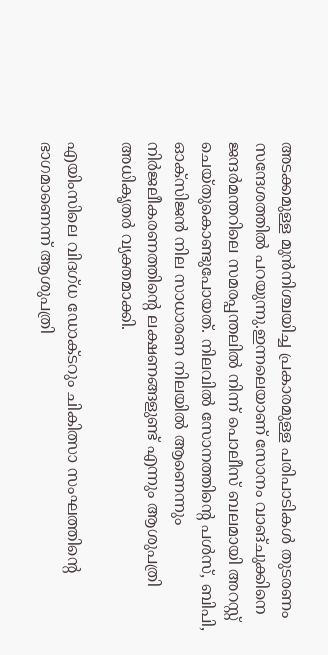അടക്കമുള്ള മുന്‍നിശ്ചയിച്ച പ്രകാരമുള്ള പരിപാടികള്‍ തുടരണം സന്ദേശത്തില്‍ പറയുന്നു.ഇന്നലെയാണ് സോനം വാങ്ചുക്കിനെ ജന്ദര്‍മന്തറിലെ സമരപ്പന്തലില്‍ നിന്ന് പൊലീസ് ബലമായി അറസ്റ്റ് ചെയ്തുകൊണ്ടുപോയത്. നിലവില്‍ സോനത്തിന്റെ പള്‍സ്, ബിപി, ഓക്സിജന്‍ നില സാധാരണ നിലയില്‍ ആണെന്നും നിര്‍ജലീകരണത്തിന്റെ ലക്ഷണങ്ങളുണ്ട് എന്നും ആശുപത്രി അധികൃതര്‍ വ്യക്തമാക്കി.

എയിംസിലെ വിദഗ്ധ ഡോക്ടറും ചികിത്സാ സംഘത്തിന്റെ ഭാഗമാണെന്ന് ആശുപത്രി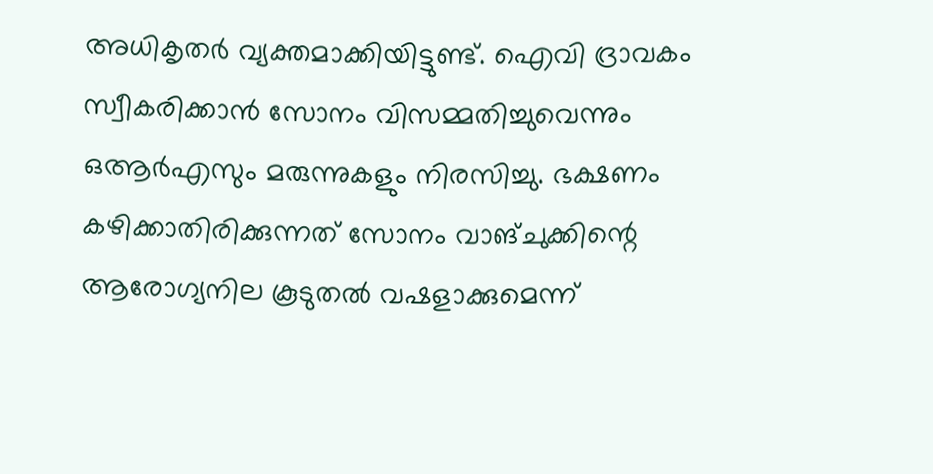അധികൃതര്‍ വ്യക്തമാക്കിയിട്ടുണ്ട്. ഐവി ദ്രാവകം സ്വീകരിക്കാന്‍ സോനം വിസമ്മതിച്ചുവെന്നും ഒആര്‍എസും മരുന്നുകളും നിരസിച്ചു. ഭക്ഷണം കഴിക്കാതിരിക്കുന്നത് സോനം വാങ്ചുക്കിന്റെ ആരോഗ്യനില കൂടുതല്‍ വഷളാക്കുമെന്ന്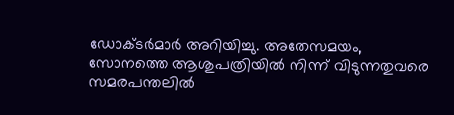ഡോക്ടര്‍മാര്‍ അറിയിച്ചു. അതേസമയം, സോനത്തെ ആശുപത്രിയില്‍ നിന്ന് വിടുന്നതുവരെ സമരപന്തലില്‍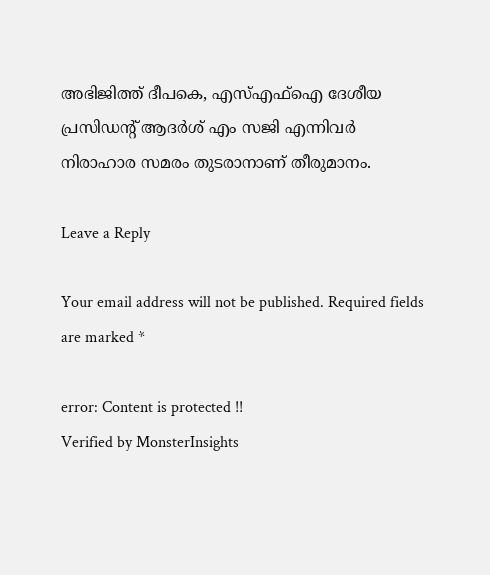അഭിജിത്ത് ദീപകെ, എസ്എഫ്ഐ ദേശീയ പ്രസിഡന്റ് ആദര്‍ശ് എം സജി എന്നിവര്‍ നിരാഹാര സമരം തുടരാനാണ് തീരുമാനം.

Leave a Reply

Your email address will not be published. Required fields are marked *

error: Content is protected !!
Verified by MonsterInsights